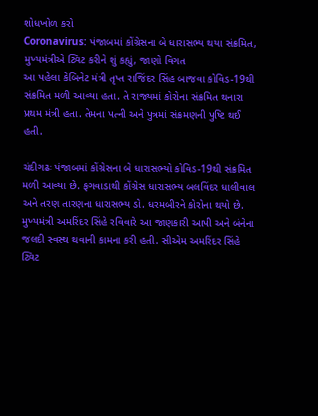શોધખોળ કરો
Coronavirus: પંજાબમાં કોંગ્રેસના બે ધારાસભ્ય થયા સંક્રમિત, મુખ્યમંત્રીએ ટ્વિટ કરીને શું કહ્યું, જાણો વિગત
આ પહેલા કેબિનેટ મંત્રી તૃપ્ત રાજિંદર સિંહ બાજવા કોવિડ-19થી સંક્રમિત મળી આવ્યા હતા. તે રાજ્યમાં કોરોના સંક્રમિત થનારા પ્રથમ મંત્રી હતા. તેમના પત્ની અને પુત્રમાં સંક્રમણની પુષ્ટિ થઈ હતી.

ચંદીગઢઃ પંજાબમાં કોંગ્રેસના બે ધારાસભ્યો કોવિડ-19થી સંક્રમિત મળી આવ્યા છે. ફગવાડાથી કોંગ્રેસ ધારાસભ્ય બલવિંદર ધાલીવાલ અને તરણ તારણના ધારાસભ્ય ડો. ધરમબીરને કોરોના થયો છે. મુખ્યમંત્રી અમરિંદર સિંહે રવિવારે આ જાણકારી આપી અને બંનેના જલદી સ્વસ્થ થવાની કામના કરી હતી. સીએમ અમરિંદર સિંહે ટ્વિટ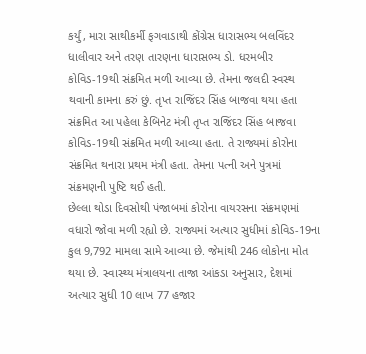કર્યું, મારા સાથીકર્મી ફગવાડાથી કોંગ્રેસ ધારાસભ્ય બલવિંદર ધાલીવાર અને તરણ તારણના ધારાસભ્ય ડો. ધરમબીર કોવિડ-19થી સંક્રમિત મળી આવ્યા છે. તેમના જલદી સ્વસ્થ થવાની કામના કરું છું. તૃપ્ત રાજિંદર સિંહ બાજવા થયા હતા સંક્રમિત આ પહેલા કેબિનેટ મંત્રી તૃપ્ત રાજિંદર સિંહ બાજવા કોવિડ-19થી સંક્રમિત મળી આવ્યા હતા. તે રાજ્યમાં કોરોના સંક્રમિત થનારા પ્રથમ મંત્રી હતા. તેમના પત્ની અને પુત્રમાં સંક્રમણની પુષ્ટિ થઈ હતી.
છેલ્લા થોડા દિવસોથી પંજાબમાં કોરોના વાયરસના સંક્રમણમાં વધારો જોવા મળી રહ્યો છે. રાજ્યમાં અત્યાર સુધીમાં કોવિડ-19ના કુલ 9,792 મામલા સામે આવ્યા છે. જેમાંથી 246 લોકોના મોત થયા છે. સ્વાસ્થ્ય મંત્રાલયના તાજા આંકડા અનુસાર, દેશમાં અત્યાર સુધી 10 લાખ 77 હજાર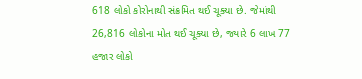618 લોકો કોરોનાથી સંક્રમિત થઈ ચૂક્યા છે. જેમાંથી 26,816 લોકોના મોત થઈ ચૂક્યા છે, જ્યારે 6 લાખ 77 હજાર લોકો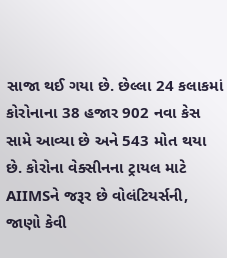સાજા થઈ ગયા છે. છેલ્લા 24 કલાકમાં કોરોનાના 38 હજાર 902 નવા કેસ સામે આવ્યા છે અને 543 મોત થયા છે. કોરોના વેક્સીનના ટ્રાયલ માટે AIIMSને જરૂર છે વોલંટિયર્સની, જાણો કેવી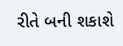રીતે બની શકાશે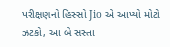પરીક્ષણનો હિસ્સો Jio એ આપ્યો મોટો ઝટકો, આ બે સસ્તા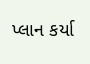પ્લાન કર્યા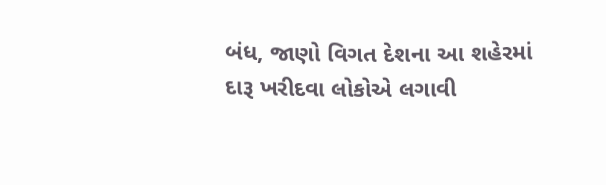બંધ, જાણો વિગત દેશના આ શહેરમાં દારૂ ખરીદવા લોકોએ લગાવી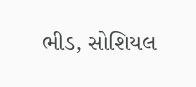ભીડ, સોશિયલ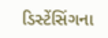ડિસ્ટેંસિંગના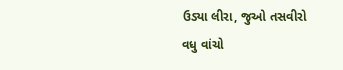ઉડ્યા લીરા, જુઓ તસવીરો
વધુ વાંચો